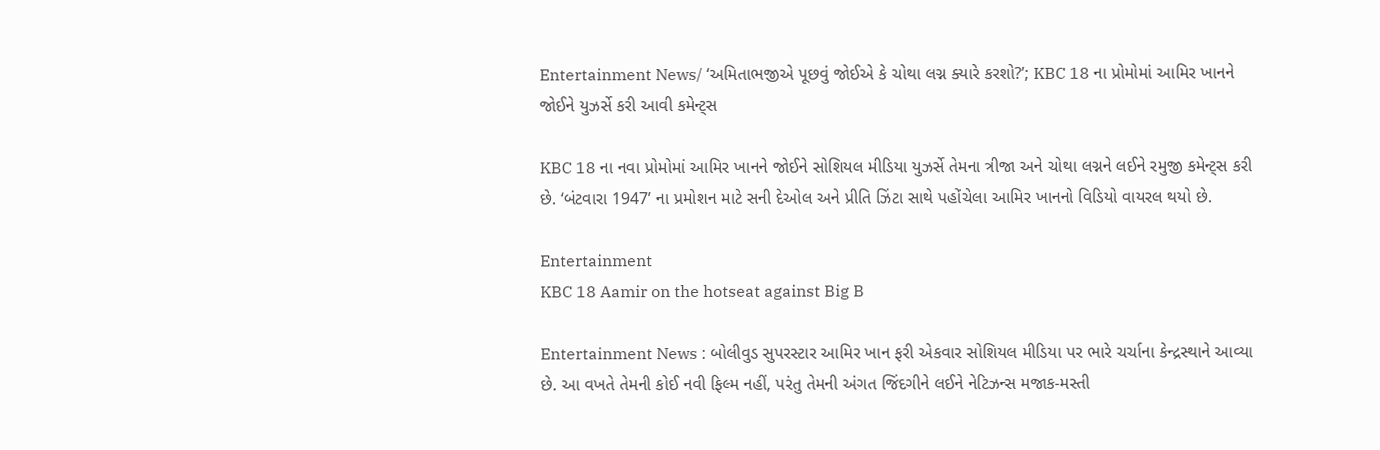Entertainment News/ ‘અમિતાભજીએ પૂછવું જોઈએ કે ચોથા લગ્ન ક્યારે કરશો?’; KBC 18 ના પ્રોમોમાં આમિર ખાનને જોઈને યુઝર્સે કરી આવી કમેન્ટ્સ

KBC 18 ના નવા પ્રોમોમાં આમિર ખાનને જોઈને સોશિયલ મીડિયા યુઝર્સે તેમના ત્રીજા અને ચોથા લગ્નને લઈને રમુજી કમેન્ટ્સ કરી છે. ‘બંટવારા 1947’ ના પ્રમોશન માટે સની દેઓલ અને પ્રીતિ ઝિંટા સાથે પહોંચેલા આમિર ખાનનો વિડિયો વાયરલ થયો છે.

Entertainment
KBC 18 Aamir on the hotseat against Big B

Entertainment News : બોલીવુડ સુપરસ્ટાર આમિર ખાન ફરી એકવાર સોશિયલ મીડિયા પર ભારે ચર્ચાના કેન્દ્રસ્થાને આવ્યા છે. આ વખતે તેમની કોઈ નવી ફિલ્મ નહીં, પરંતુ તેમની અંગત જિંદગીને લઈને નેટિઝન્સ મજાક-મસ્તી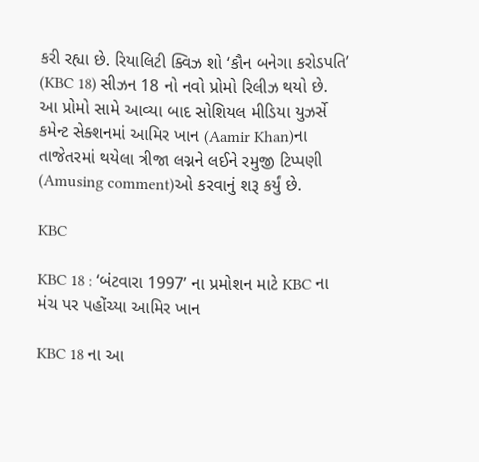કરી રહ્યા છે. રિયાલિટી ક્વિઝ શો ‘કૌન બનેગા કરોડપતિ’ (KBC 18) સીઝન 18 નો નવો પ્રોમો રિલીઝ થયો છે. આ પ્રોમો સામે આવ્યા બાદ સોશિયલ મીડિયા યુઝર્સે કમેન્ટ સેક્શનમાં આમિર ખાન (Aamir Khan)ના તાજેતરમાં થયેલા ત્રીજા લગ્નને લઈને રમુજી ટિપ્પણી (Amusing comment)ઓ કરવાનું શરૂ કર્યું છે.

KBC

KBC 18 : ‘બંટવારા 1997’ ના પ્રમોશન માટે KBC ના મંચ પર પહોંચ્યા આમિર ખાન

KBC 18 ના આ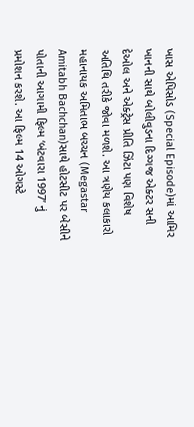ખાસ એપિસોડ (Special Episode)માં આમિર ખાનની સાથે બોલીવુડના દિગ્ગજ એક્ટર સની દેઓલ અને એક્ટ્રેસ પ્રીતિ ઝિંટા પણ વિશેષ અતિથિ તરીકે જોવા મળશે. આ ત્રણેય કલાકારો મહાનાયક અમિતાભ બચ્ચન (Megastar Amitabh Bachchan)સાથે હોટસીટ પર બેસીને પોતાની આગામી ફિલ્મ ‘બંટવારા 1997’ નું પ્રમોશન કરશે. આ ફિલ્મ 14 ઓગસ્ટે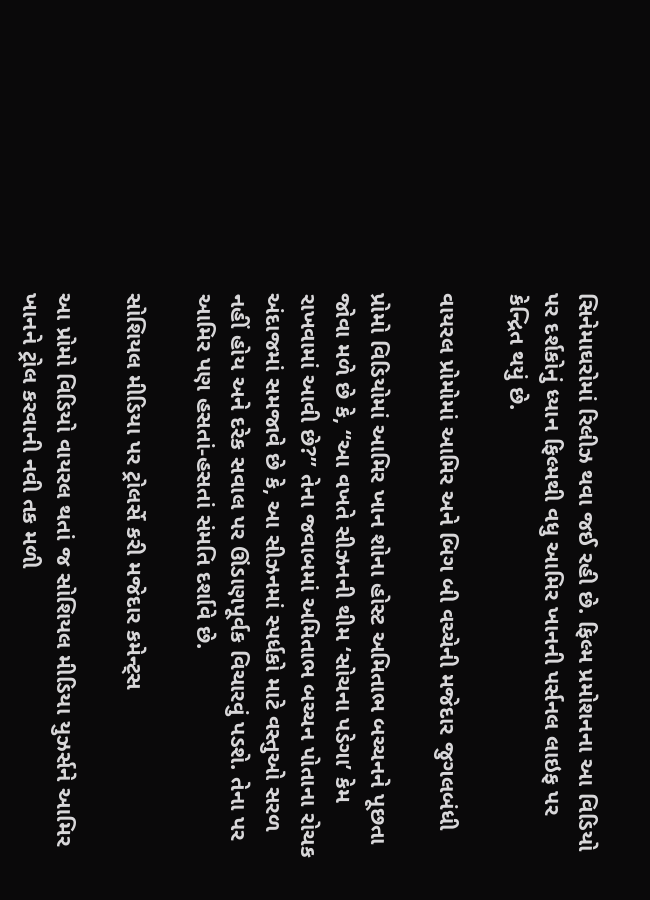સિનેમાઘરોમાં રિલીઝ થવા જઈ રહી છે. ફિલ્મ પ્રમોશનના આ વિડિયો પર દર્શકોનું ધ્યાન ફિલ્મથી વધુ આમિર ખાનની પર્સનલ લાઇફ પર કેન્દ્રિત થયું છે.

વાયરલ પ્રોમોમાં આમિર અને બિગ બી વચ્ચેની મજેદાર જુગલબંધી

પ્રોમો વિડિયોમાં આમિર ખાન શોના હોસ્ટ અમિતાભ બચ્ચનને પૂછતા જોવા મળે છે કે, “આ વખતે સીઝનની થીમ ‘સોચના પડેગા’ કેમ રાખવામાં આવી છે?” તેના જવાબમાં અમિતાભ બચ્ચન પોતાના રોચક અંદાજમાં સમજાવે છે કે, આ સીઝનમાં સ્પર્ધકો માટે વસ્તુઓ સરળ નહીં હોય અને દરેક સવાલ પર ઊંડાણપૂર્વક વિચારવું પડશે. તેના પર આમિર પણ હસતાં-હસતાં સંમતિ દર્શાવે છે.

સોશિયલ મીડિયા પર ટ્રોલર્સે કરી મજેદાર કમેન્ટ્સ

આ પ્રોમો વિડિયો વાયરલ થતાં જ સોશિયલ મીડિયા યુઝર્સને આમિર ખાનને ટ્રોલ કરવાની નવી તક મળી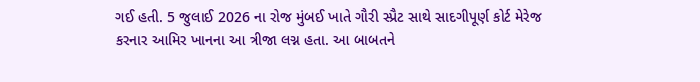ગઈ હતી. 5 જુલાઈ 2026 ના રોજ મુંબઈ ખાતે ગૌરી સ્પ્રૈટ સાથે સાદગીપૂર્ણ કોર્ટ મેરેજ કરનાર આમિર ખાનના આ ત્રીજા લગ્ન હતા. આ બાબતને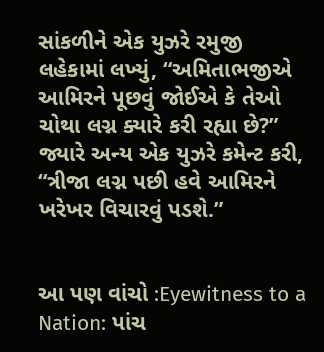સાંકળીને એક યુઝરે રમુજી લહેકામાં લખ્યું, “અમિતાભજીએ આમિરને પૂછવું જોઈએ કે તેઓ ચોથા લગ્ન ક્યારે કરી રહ્યા છે?” જ્યારે અન્ય એક યુઝરે કમેન્ટ કરી, “ત્રીજા લગ્ન પછી હવે આમિરને ખરેખર વિચારવું પડશે.”


આ પણ વાંચો :Eyewitness to a Nation: પાંચ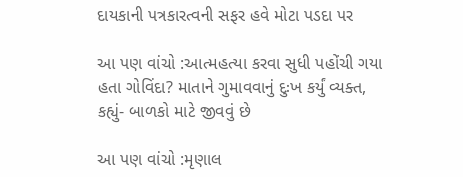દાયકાની પત્રકારત્વની સફર હવે મોટા પડદા પર

આ પણ વાંચો :આત્મહત્યા કરવા સુધી પહોંચી ગયા હતા ગોવિંદા? માતાને ગુમાવવાનું દુઃખ કર્યું વ્યક્ત, કહ્યું- બાળકો માટે જીવવું છે

આ પણ વાંચો :મૃણાલ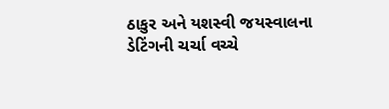ઠાકુર અને યશસ્વી જયસ્વાલના ડેટિંગની ચર્ચા વચ્ચે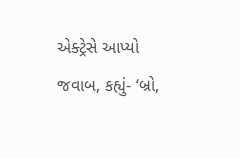એક્ટ્રેસે આપ્યો જવાબ, કહ્યું- ‘બ્રો,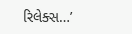રિલેક્સ…’